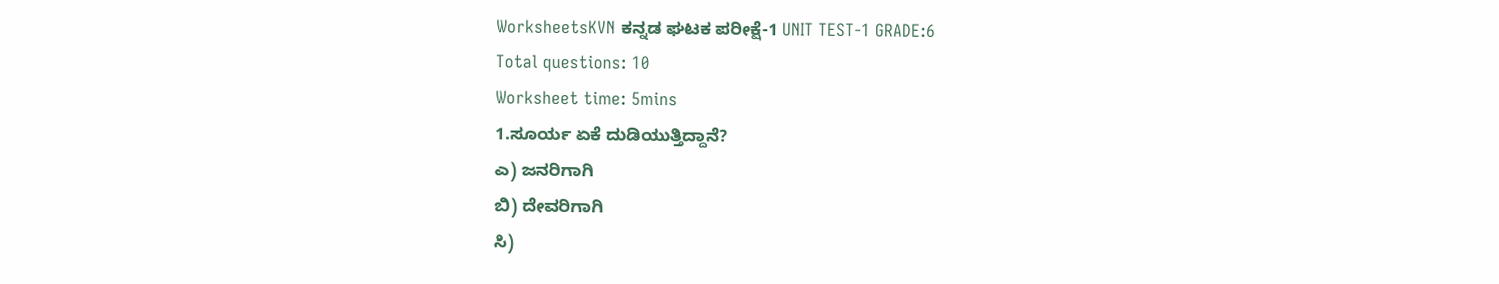WorksheetsKVN ಕನ್ನಡ ಘಟಕ ಪರೀಕ್ಷೆ-1 UNIT TEST-1 GRADE:6
Total questions: 10
Worksheet time: 5mins
1.ಸೂರ್ಯ ಏಕೆ ದುಡಿಯುತ್ತಿದ್ದಾನೆ?
ಎ) ಜನರಿಗಾಗಿ
ಬಿ) ದೇವರಿಗಾಗಿ
ಸಿ)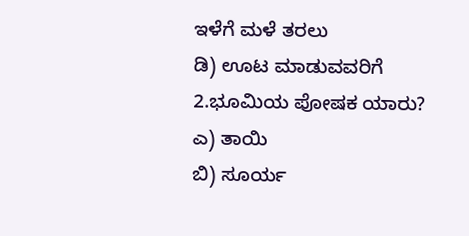ಇಳೆಗೆ ಮಳೆ ತರಲು
ಡಿ) ಊಟ ಮಾಡುವವರಿಗೆ
2.ಭೂಮಿಯ ಪೋಷಕ ಯಾರು?
ಎ) ತಾಯಿ
ಬಿ) ಸೂರ್ಯ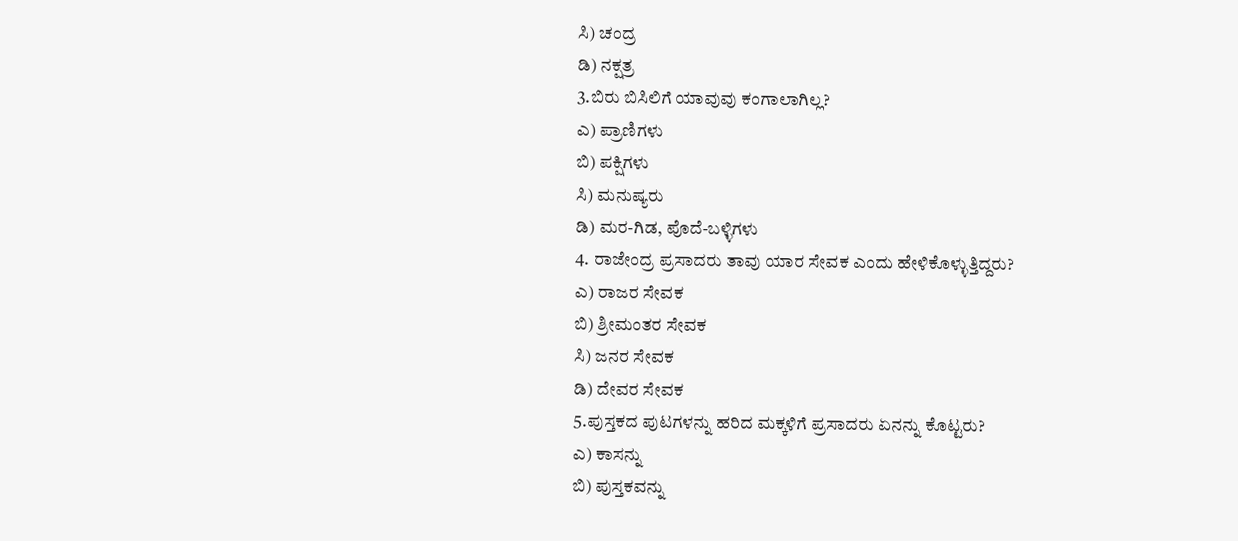ಸಿ) ಚಂದ್ರ
ಡಿ) ನಕ್ಷತ್ರ
3.ಬಿರು ಬಿಸಿಲಿಗೆ ಯಾವುವು ಕಂಗಾಲಾಗಿಲ್ಲ?
ಎ) ಪ್ರಾಣಿಗಳು
ಬಿ) ಪಕ್ಷಿಗಳು
ಸಿ) ಮನುಷ್ಯರು
ಡಿ) ಮರ-ಗಿಡ, ಪೊದೆ-ಬಳ್ಳಿಗಳು
4. ರಾಜೇಂದ್ರ ಪ್ರಸಾದರು ತಾವು ಯಾರ ಸೇವಕ ಎಂದು ಹೇಳಿಕೊಳ್ಳುತ್ತಿದ್ದರು?
ಎ) ರಾಜರ ಸೇವಕ
ಬಿ) ಶ್ರೀಮಂತರ ಸೇವಕ
ಸಿ) ಜನರ ಸೇವಕ
ಡಿ) ದೇವರ ಸೇವಕ
5.ಪುಸ್ತಕದ ಪುಟಗಳನ್ನು ಹರಿದ ಮಕ್ಕಳಿಗೆ ಪ್ರಸಾದರು ಏನನ್ನು ಕೊಟ್ಟರು?
ಎ) ಕಾಸನ್ನು
ಬಿ) ಪುಸ್ತಕವನ್ನು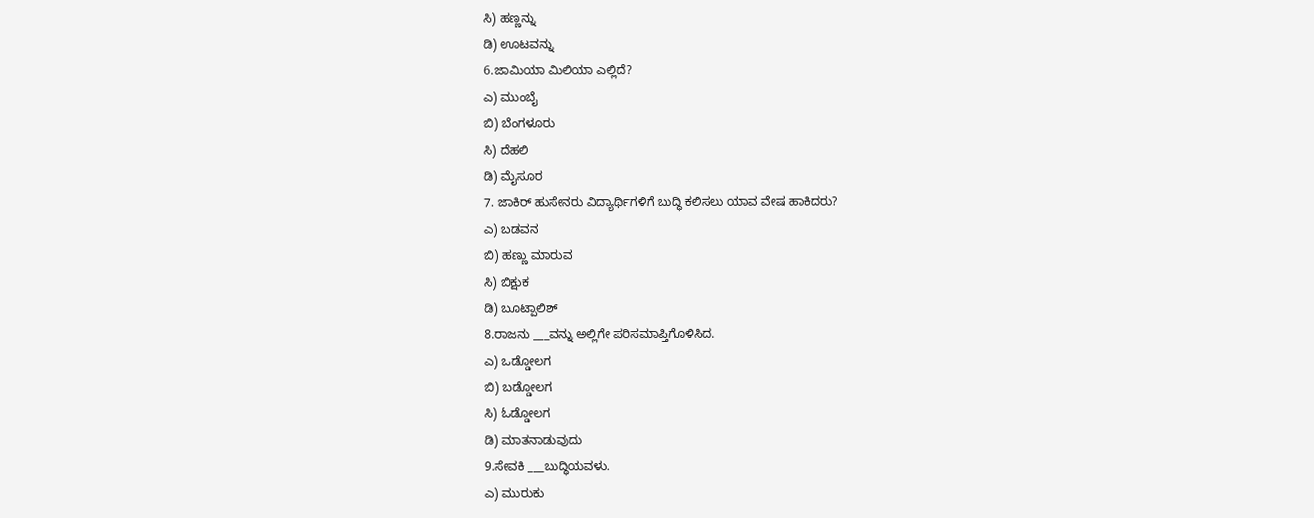ಸಿ) ಹಣ್ಣನ್ನು
ಡಿ) ಊಟವನ್ನು
6.ಜಾಮಿಯಾ ಮಿಲಿಯಾ ಎಲ್ಲಿದೆ?
ಎ) ಮುಂಬೈ
ಬಿ) ಬೆಂಗಳೂರು
ಸಿ) ದೆಹಲಿ
ಡಿ) ಮೈಸೂರ
7. ಜಾಕಿರ್ ಹುಸೇನರು ವಿದ್ಯಾರ್ಥಿಗಳಿಗೆ ಬುದ್ಧಿ ಕಲಿಸಲು ಯಾವ ವೇಷ ಹಾಕಿದರು?
ಎ) ಬಡವನ
ಬಿ) ಹಣ್ಣು ಮಾರುವ
ಸಿ) ಬಿಕ್ಷುಕ
ಡಿ) ಬೂಟ್ಪಾಲಿಶ್
8.ರಾಜನು ___ವನ್ನು ಅಲ್ಲಿಗೇ ಪರಿಸಮಾಪ್ತಿಗೊಳಿಸಿದ.
ಎ) ಒಡ್ಡೋಲಗ
ಬಿ) ಬಡ್ಡೋಲಗ
ಸಿ) ಓಡ್ಡೋಲಗ
ಡಿ) ಮಾತನಾಡುವುದು
9.ಸೇವಕಿ ___ಬುದ್ಧಿಯವಳು.
ಎ) ಮುರುಕು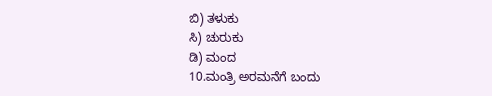ಬಿ) ತಳುಕು
ಸಿ) ಚುರುಕು
ಡಿ) ಮಂದ
10.ಮಂತ್ರಿ ಅರಮನೆಗೆ ಬಂದು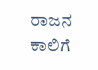ರಾಜನ ಕಾಲಿಗೆ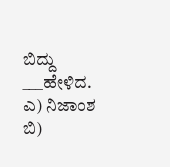ಬಿದ್ದು ___ಹೇಳಿದ.
ಎ) ನಿಜಾಂಶ
ಬಿ)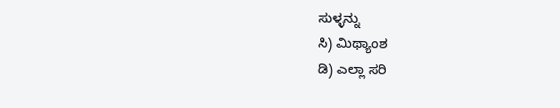ಸುಳ್ಳನ್ನು
ಸಿ) ಮಿಥ್ಯಾಂಶ
ಡಿ) ಎಲ್ಲಾ ಸರಿ